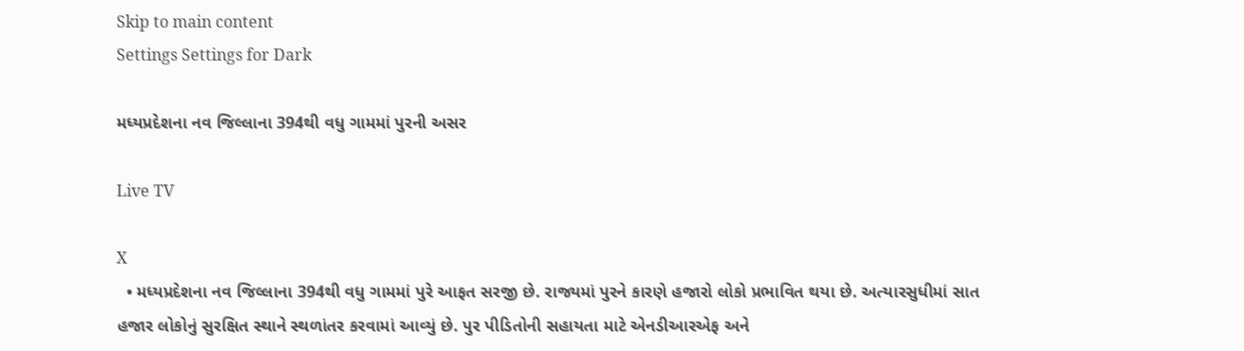Skip to main content
Settings Settings for Dark

મધ્યપ્રદેશના નવ જિલ્લાના 394થી વધુ ગામમાં પુરની અસર

Live TV

X
  • મધ્યપ્રદેશના નવ જિલ્લાના 394થી વધુ ગામમાં પુરે આફત સરજી છે. રાજ્યમાં પુરને કારણે હજારો લોકો પ્રભાવિત થયા છે. અત્યારસુધીમાં સાત હજાર લોકોનું સુરક્ષિત સ્થાને સ્થળાંતર કરવામાં આવ્યું છે. પુર પીડિતોની સહાયતા માટે એનડીઆરએફ અને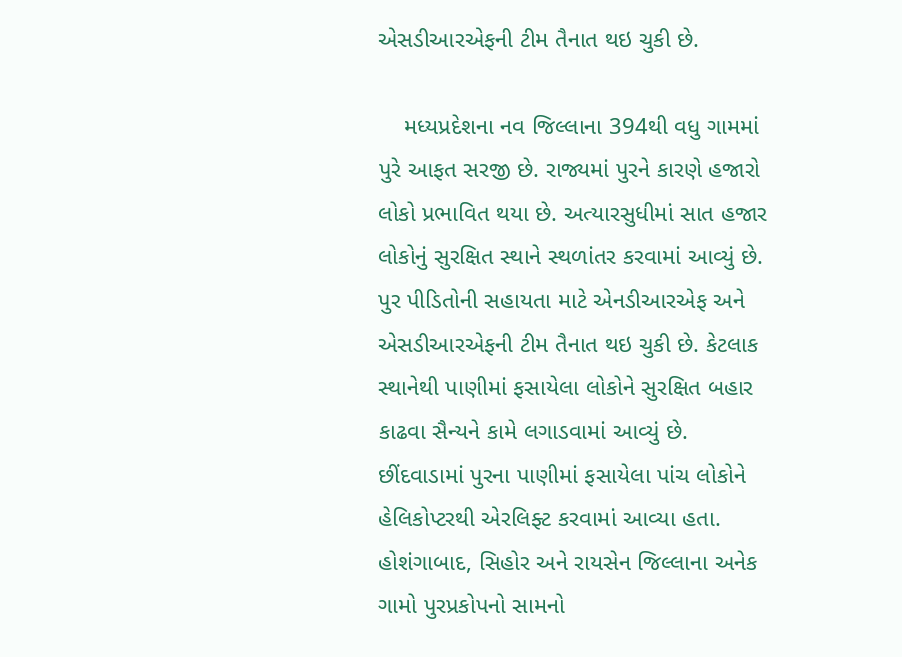એસડીઆરએફની ટીમ તૈનાત થઇ ચુકી છે.

    મધ્યપ્રદેશના નવ જિલ્લાના 394થી વધુ ગામમાં પુરે આફત સરજી છે. રાજ્યમાં પુરને કારણે હજારો લોકો પ્રભાવિત થયા છે. અત્યારસુધીમાં સાત હજાર લોકોનું સુરક્ષિત સ્થાને સ્થળાંતર કરવામાં આવ્યું છે. પુર પીડિતોની સહાયતા માટે એનડીઆરએફ અને એસડીઆરએફની ટીમ તૈનાત થઇ ચુકી છે. કેટલાક સ્થાનેથી પાણીમાં ફસાયેલા લોકોને સુરક્ષિત બહાર કાઢવા સૈન્યને કામે લગાડવામાં આવ્યું છે. છીંદવાડામાં પુરના પાણીમાં ફસાયેલા પાંચ લોકોને હેલિકોપ્ટરથી એરલિફ્ટ કરવામાં આવ્યા હતા. હોશંગાબાદ, સિહોર અને રાયસેન જિલ્લાના અનેક ગામો પુરપ્રકોપનો સામનો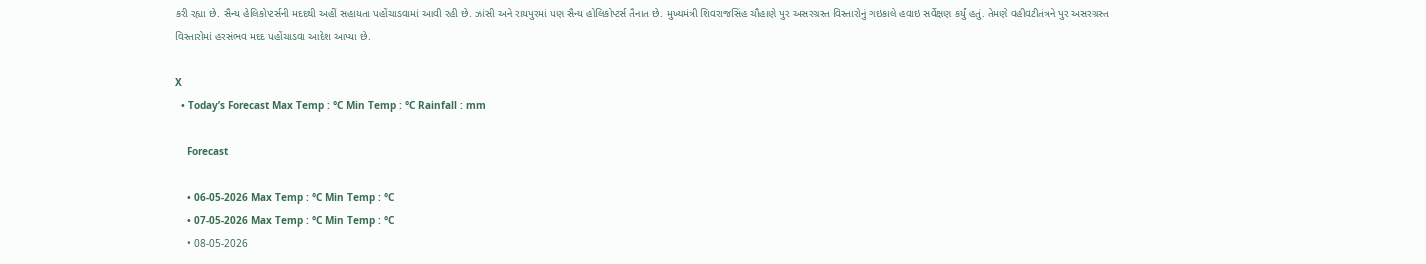કરી રહ્યા છે. સૈન્ય હેલિકોપ્ટર્સની મદદથી અહીં સહાયતા પહોંચાડવામાં આવી રહી છે. ઝાંસી અને રાયપુરમાં પણ સૈન્ય હોલિકોપ્ટર્સ તૈનાત છે. મુખ્યમંત્રી શિવરાજસિંહ ચૌહાણે પુર અસરગ્રસ્ત વિસ્તારોનું ગઇકાલે હવાઇ સર્વેક્ષણ કર્યું હતું. તેમણે વહીવટીતંત્રને પુર અસરગ્રસ્ત વિસ્તારોમાં હરસંભવ મદદ પહોંચાડવા આદેશ આપ્યા છે.

X
  • Today’s Forecast Max Temp : °C Min Temp : °C Rainfall : mm

    Forecast

    • 06-05-2026 Max Temp : °C Min Temp : °C
    • 07-05-2026 Max Temp : °C Min Temp : °C
    • 08-05-2026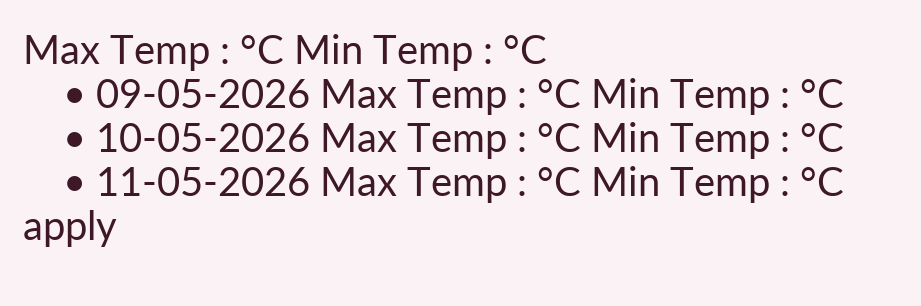Max Temp : °C Min Temp : °C
    • 09-05-2026 Max Temp : °C Min Temp : °C
    • 10-05-2026 Max Temp : °C Min Temp : °C
    • 11-05-2026 Max Temp : °C Min Temp : °C
apply